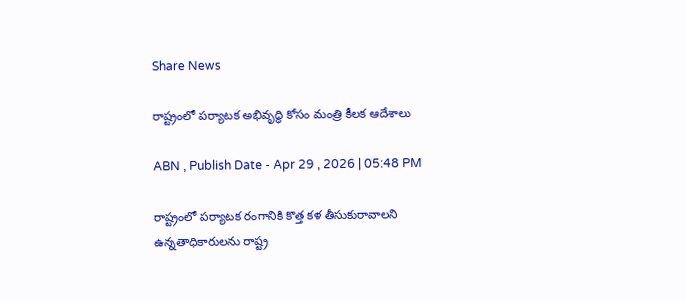Share News

రాష్ట్రంలో పర్యాటక అభివృద్ధి కోసం మంత్రి కీలక ఆదేశాలు

ABN , Publish Date - Apr 29 , 2026 | 05:48 PM

రాష్ట్రంలో పర్యాటక రంగానికి కొత్త కళ తీసుకురావాలని ఉన్నతాధికారులను రాష్ట్ర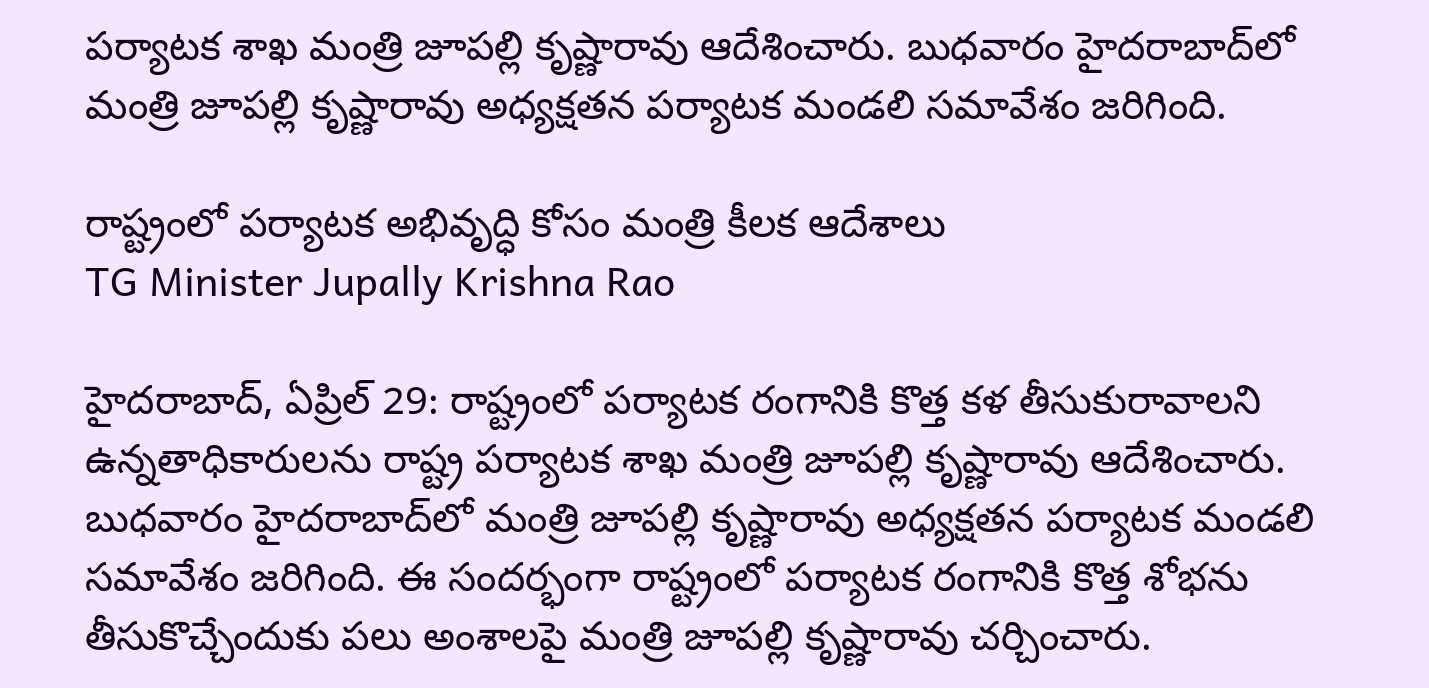పర్యాటక శాఖ మంత్రి జూపల్లి కృష్ణారావు ఆదేశించారు. బుధవారం హైదరాబాద్‌లో మంత్రి జూపల్లి కృష్ణారావు అధ్యక్షతన పర్యాటక మండలి సమావేశం జరిగింది.

రాష్ట్రంలో పర్యాటక అభివృద్ధి కోసం మంత్రి కీలక ఆదేశాలు
TG Minister Jupally Krishna Rao

హైదరాబాద్, ఏప్రిల్ 29: రాష్ట్రంలో పర్యాటక రంగానికి కొత్త కళ తీసుకురావాలని ఉన్నతాధికారులను రాష్ట్ర పర్యాటక శాఖ మంత్రి జూపల్లి కృష్ణారావు ఆదేశించారు. బుధవారం హైదరాబాద్‌లో మంత్రి జూపల్లి కృష్ణారావు అధ్యక్షతన పర్యాటక మండలి సమావేశం జరిగింది. ఈ సందర్భంగా రాష్ట్రంలో పర్యాటక రంగానికి కొత్త శోభను తీసుకొచ్చేందుకు పలు అంశాలపై మంత్రి జూపల్లి కృష్ణారావు చర్చించారు.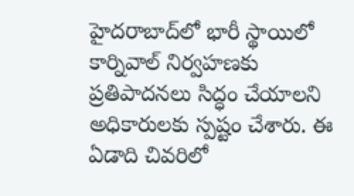హైదరాబాద్‌లో భారీ స్థాయిలో కార్నివాల్ నిర్వహణకు ప్రతిపాదనలు సిద్ధం చేయాలని అధికారులకు స్పష్టం చేశారు. ఈ ఏడాది చివరిలో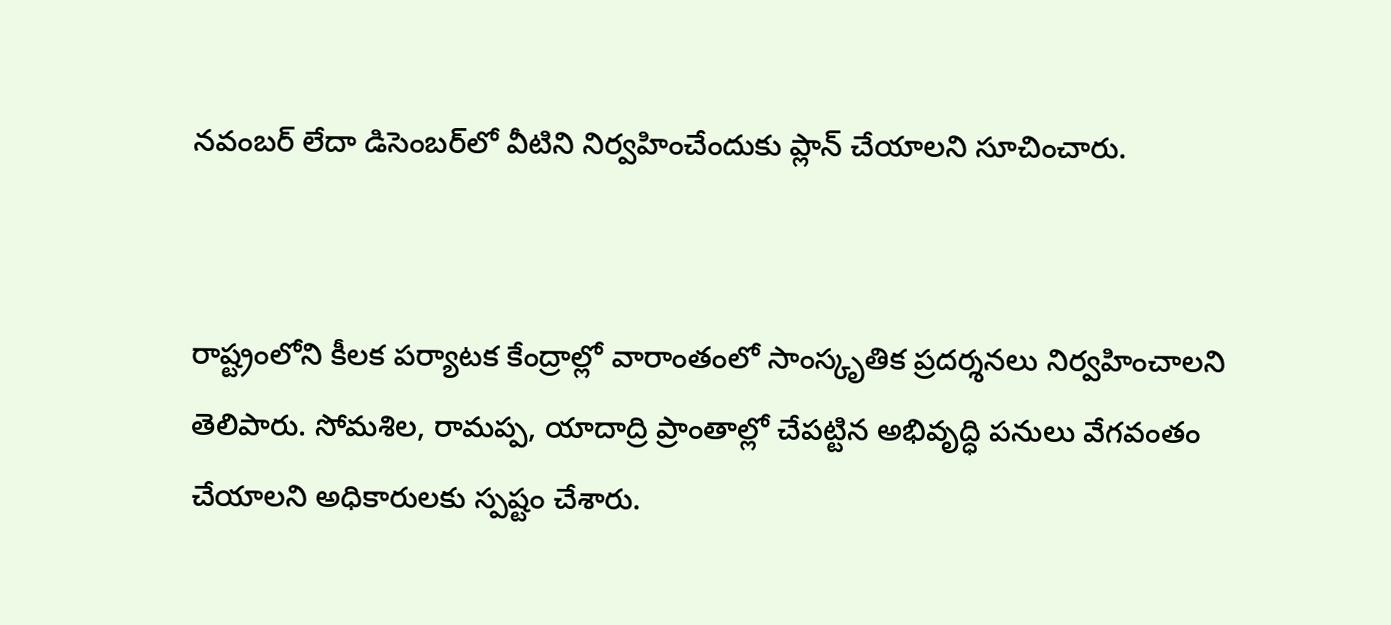నవంబర్ లేదా డిసెంబర్‌లో వీటిని నిర్వహించేందుకు ప్లాన్ చేయాలని సూచించారు.


రాష్ట్రంలోని కీలక పర్యాటక కేంద్రాల్లో వారాంతంలో సాంస్కృతిక ప్రదర్శనలు నిర్వహించాలని తెలిపారు. సోమశిల, రామప్ప, యాదాద్రి ప్రాంతాల్లో చేపట్టిన అభివృద్ధి పనులు వేగవంతం చేయాలని అధికారులకు స్పష్టం చేశారు.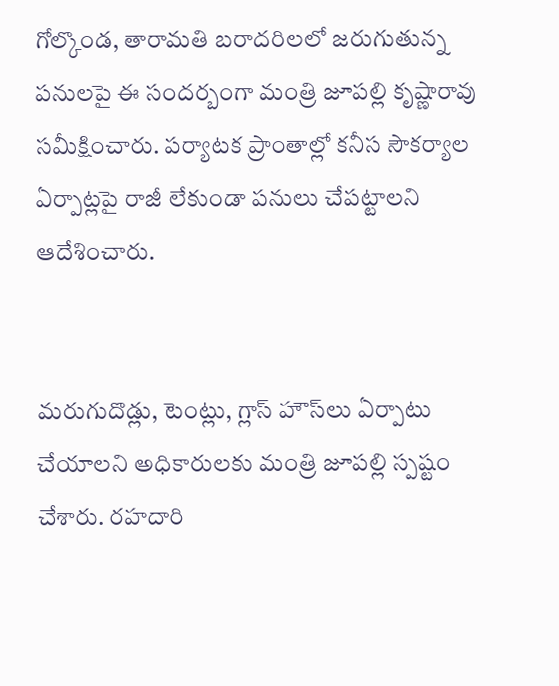గోల్కొండ, తారామతి బరాదరిలలో జరుగుతున్న పనులపై ఈ సందర్బంగా మంత్రి జూపల్లి కృష్ణారావు సమీక్షించారు. పర్యాటక ప్రాంతాల్లో కనీస సౌకర్యాల ఏర్పాట్లపై రాజీ లేకుండా పనులు చేపట్టాలని ఆదేశించారు.


మరుగుదొడ్లు, టెంట్లు, గ్లాస్ హౌస్‌లు ఏర్పాటు చేయాలని అధికారులకు మంత్రి జూపల్లి స్పష్టం చేశారు. రహదారి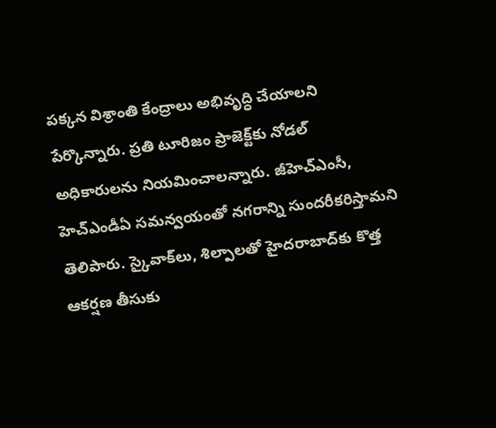పక్కన విశ్రాంతి కేంద్రాలు అభివృద్ధి చేయాలని పేర్కొన్నారు. ప్రతి టూరిజం ప్రాజెక్ట్‌కు నోడల్ అధికారులను నియమించాలన్నారు. జీహెచ్ఎంసీ, హెచ్‌ఎండీఏ సమన్వయంతో నగరాన్ని సుందరీకరిస్తామని తెలిపారు. స్కైవాక్‌లు, శిల్పాలతో హైదరాబాద్‌కు కొత్త ఆకర్షణ తీసుకు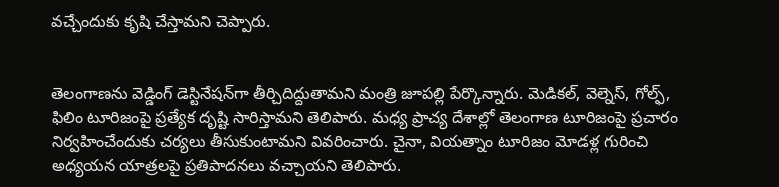వచ్చేందుకు కృషి చేస్తామని చెప్పారు.


తెలంగాణను వెడ్డింగ్ డెస్టినేషన్‌గా తీర్చిదిద్దుతామని మంత్రి జూపల్లి పేర్కొన్నారు. మెడికల్, వెల్నెస్, గోల్ఫ్, ఫిలిం టూరిజంపై ప్రత్యేక దృష్టి సారిస్తామని తెలిపారు. మధ్య ప్రాచ్య దేశాల్లో తెలంగాణ టూరిజంపై ప్రచారం నిర్వహించేందుకు చర్యలు తీసుకుంటామని వివరించారు. చైనా, వియత్నాం టూరిజం మోడళ్ల గురించి అధ్యయన యాత్రలపై ప్రతిపాదనలు వచ్చాయని తెలిపారు.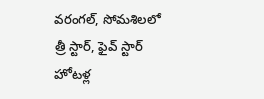వరంగల్, సోమశిలలో త్రీ స్టార్, ఫైవ్ స్టార్ హోటళ్ల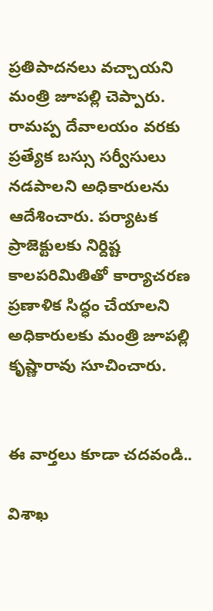ప్రతిపాదనలు వచ్చాయని మంత్రి జూపల్లి చెప్పారు. రామప్ప దేవాలయం వరకు ప్రత్యేక బస్సు సర్వీసులు నడపాలని అధికారులను ఆదేశించారు. పర్యాటక ప్రాజెక్టులకు నిర్దిష్ట కాలపరిమితితో కార్యాచరణ ప్రణాళిక సిద్ధం చేయాలని అధికారులకు మంత్రి జూపల్లి కృష్ణారావు సూచించారు.


ఈ వార్తలు కూడా చదవండి..

విశాఖ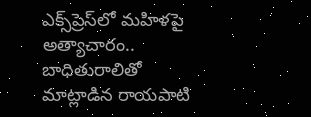ఎక్స్‌ప్రెస్‌లో మహిళపై అత్యాచారం.. బాధితురాలితో మాట్లాడిన రాయపాటి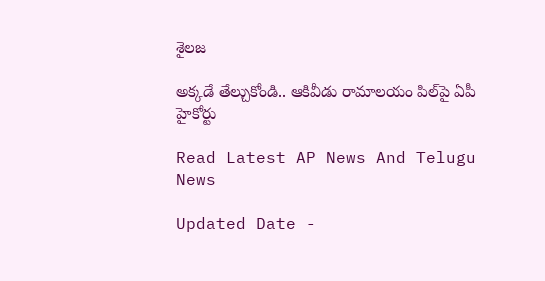శైలజ

అక్కడే తేల్చుకోండి.. ఆకివీడు రామాలయం పిల్‌పై ఏపీ హైకోర్టు

Read Latest AP News And Telugu News

Updated Date -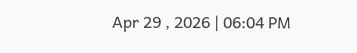Apr 29 , 2026 | 06:04 PM